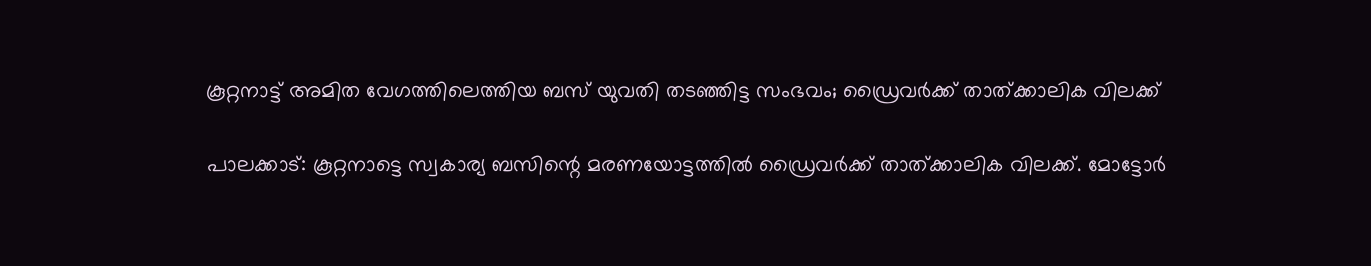കൂറ്റനാട്ട് അമിത വേഗത്തിലെത്തിയ ബസ് യുവതി തടഞ്ഞിട്ട സംഭവം; ഡ്രൈവര്‍ക്ക് താത്ക്കാലിക വിലക്ക്

പാലക്കാട്: കൂറ്റനാട്ടെ സ്വകാര്യ ബസിന്റെ മരണയോട്ടത്തില്‍ ഡ്രൈവര്‍ക്ക് താത്ക്കാലിക വിലക്ക്. മോട്ടോര്‍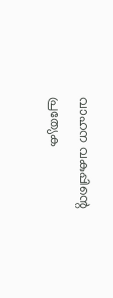വാഹന വകുപ്പിന്റെ പ്രത്യേക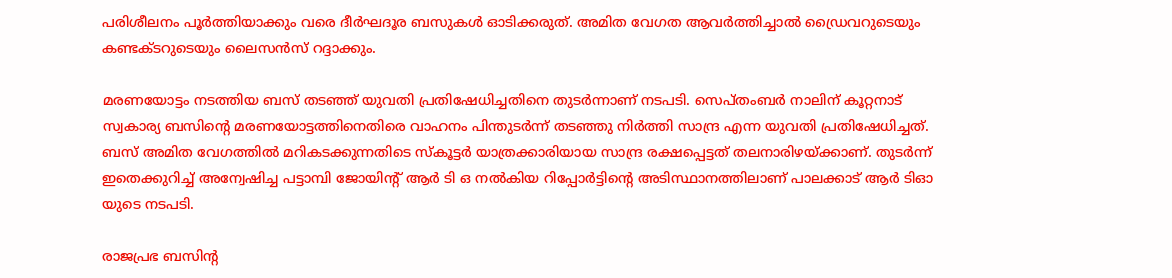പരിശീലനം പൂര്‍ത്തിയാക്കും വരെ ദീര്‍ഘദൂര ബസുകള്‍ ഓടിക്കരുത്. അമിത വേഗത ആവര്‍ത്തിച്ചാല്‍ ഡ്രൈവറുടെയും കണ്ടക്ടറുടെയും ലൈസന്‍സ് റദ്ദാക്കും.

മരണയോട്ടം നടത്തിയ ബസ് തടഞ്ഞ് യുവതി പ്രതിഷേധിച്ചതിനെ തുടര്‍ന്നാണ് നടപടി. സെപ്തംബര്‍ നാലിന് കൂറ്റനാട് സ്വകാര്യ ബസിന്റെ മരണയോട്ടത്തിനെതിരെ വാഹനം പിന്തുടര്‍ന്ന് തടഞ്ഞു നിര്‍ത്തി സാന്ദ്ര എന്ന യുവതി പ്രതിഷേധിച്ചത്. ബസ് അമിത വേഗത്തില്‍ മറികടക്കുന്നതിടെ സ്‌കൂട്ടര്‍ യാത്രക്കാരിയായ സാന്ദ്ര രക്ഷപ്പെട്ടത് തലനാരിഴയ്ക്കാണ്. തുടര്‍ന്ന് ഇതെക്കുറിച്ച് അന്വേഷിച്ച പട്ടാമ്പി ജോയിന്റ് ആര്‍ ടി ഒ നല്‍കിയ റിപ്പോര്‍ട്ടിന്റെ അടിസ്ഥാനത്തിലാണ് പാലക്കാട് ആര്‍ ടിഓ യുടെ നടപടി.

രാജപ്രഭ ബസിന്റ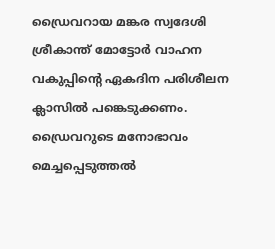ഡ്രൈവറായ മങ്കര സ്വദേശി ശ്രീകാന്ത് മോട്ടോര്‍ വാഹന വകുപ്പിന്റെ ഏകദിന പരിശീലന ക്ലാസില്‍ പങ്കെടുക്കണം. ഡ്രൈവറുടെ മനോഭാവം മെച്ചപ്പെടുത്തല്‍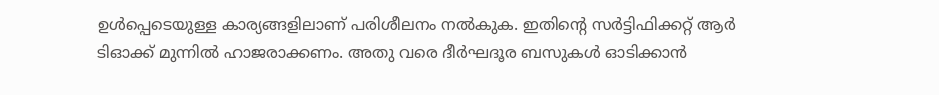ഉള്‍പ്പെടെയുള്ള കാര്യങ്ങളിലാണ് പരിശീലനം നല്‍കുക. ഇതിന്റെ സര്‍ട്ടിഫിക്കറ്റ് ആര്‍ ടിഓക്ക് മുന്നില്‍ ഹാജരാക്കണം. അതു വരെ ദീര്‍ഘദൂര ബസുകള്‍ ഓടിക്കാന്‍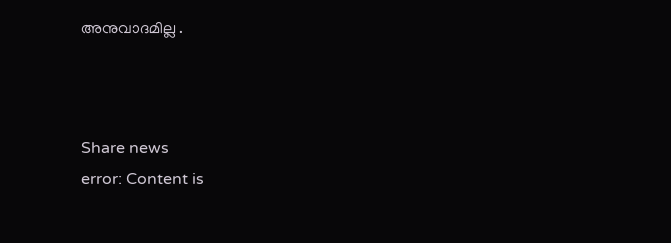അനുവാദമില്ല .



Share news
error: Content is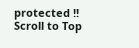protected !!
Scroll to Top